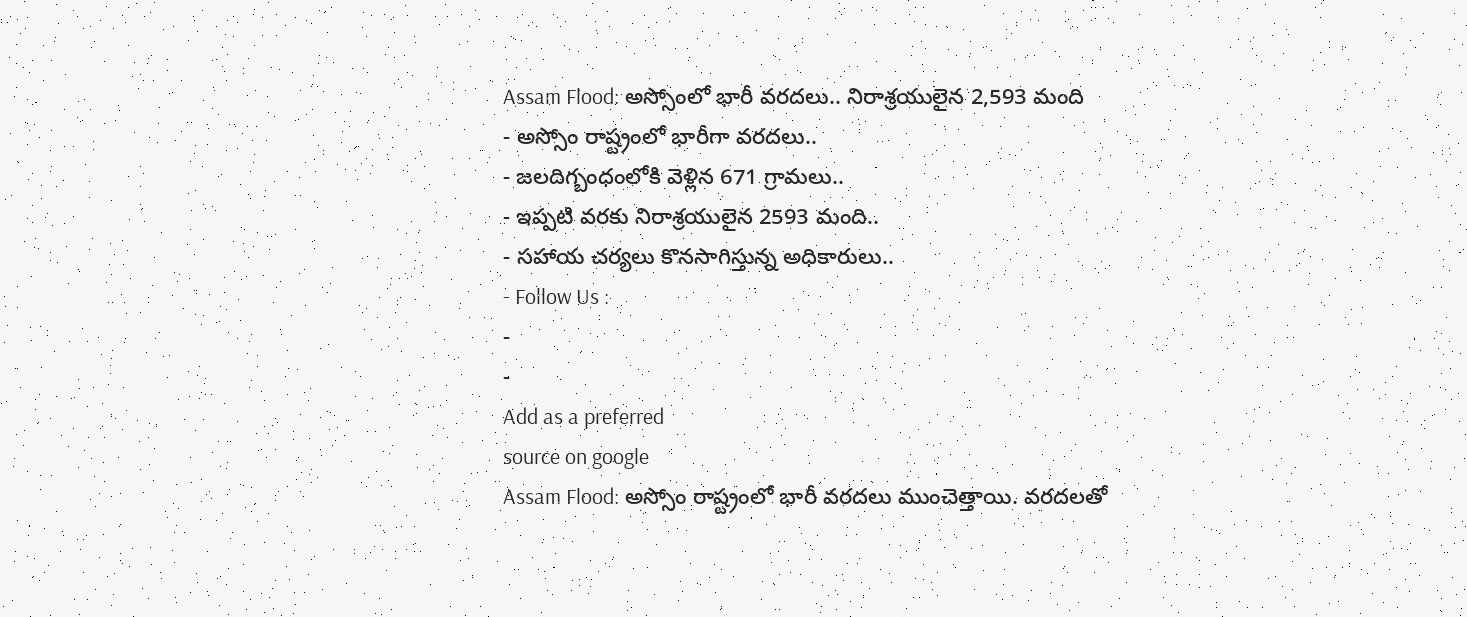Assam Flood: అస్సోంలో భారీ వరదలు.. నిరాశ్రయులైన 2,593 మంది
- అస్సోం రాష్ట్రంలో భారీగా వరదలు..
- జలదిగ్బంధంలోకి వెళ్లిన 671 గ్రామలు..
- ఇప్పటి వరకు నిరాశ్రయులైన 2593 మంది..
- సహాయ చర్యలు కొనసాగిస్తున్న అధికారులు..
- Follow Us :
-
-
Add as a preferred
source on google
Assam Flood: అస్సోం రాష్ట్రంలో భారీ వరదలు ముంచెత్తాయి. వరదలతో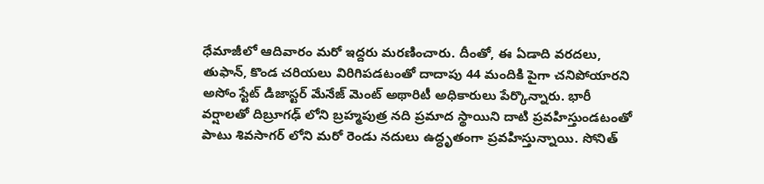ధేమాజీలో ఆదివారం మరో ఇద్దరు మరణించారు. దీంతో, ఈ ఏడాది వరదలు, తుఫాన్, కొండ చరియలు విరిగిపడటంతో దాదాపు 44 మందికి పైగా చనిపోయారని అసోం స్టేట్ డిజాస్టర్ మేనేజ్ మెంట్ అథారిటీ అధికారులు పేర్కొన్నారు. భారీ వర్షాలతో దిబ్రూగఢ్ లోని బ్రహ్మపుత్ర నది ప్రమాద స్థాయిని దాటి ప్రవహిస్తుండటంతో పాటు శివసాగర్ లోని మరో రెండు నదులు ఉద్ధృతంగా ప్రవహిస్తున్నాయి. సోనిత్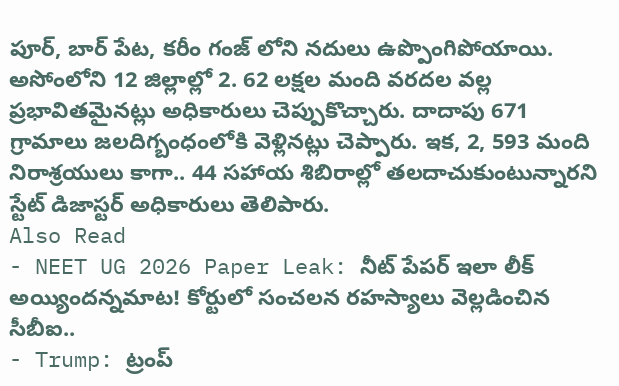పూర్, బార్ పేట, కరీం గంజ్ లోని నదులు ఉప్పొంగిపోయాయి. అసోంలోని 12 జిల్లాల్లో 2. 62 లక్షల మంది వరదల వల్ల ప్రభావితమైనట్లు అధికారులు చెప్పుకొచ్చారు. దాదాపు 671 గ్రామాలు జలదిగ్బంధంలోకి వెళ్లినట్లు చెప్పారు. ఇక, 2, 593 మంది నిరాశ్రయులు కాగా.. 44 సహాయ శిబిరాల్లో తలదాచుకుంటున్నారని స్టేట్ డిజాస్టర్ అధికారులు తెలిపారు.
Also Read
- NEET UG 2026 Paper Leak: నీట్ పేపర్ ఇలా లీక్ అయ్యిందన్నమాట! కోర్టులో సంచలన రహస్యాలు వెల్లడించిన సీబీఐ..
- Trump: ట్రంప్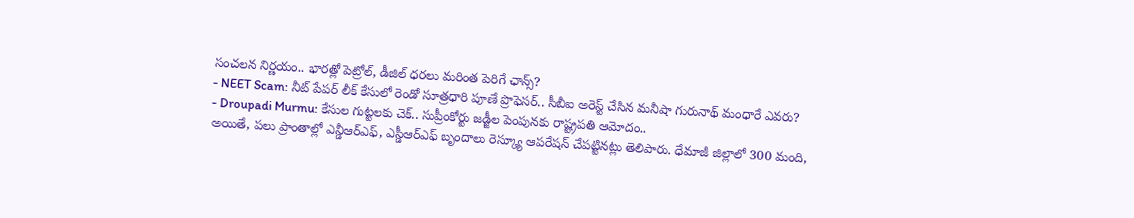సంచలన నిర్ణయం.. భారత్లో పెట్రోల్, డీజిల్ ధరలు మరింత పెరిగే ఛాన్స్?
- NEET Scam: నీట్ పేపర్ లీక్ కేసులో రెండో సూత్రధారి పూణే ప్రొఫెసర్.. సీబీఐ అరెస్ట్ చేసిన మనీషా గురునాథ్ మంధారే ఎవరు?
- Droupadi Murmu: కేసుల గుట్టలకు చెక్.. సుప్రీంకోర్టు జడ్జీల పెంపునకు రాష్ట్రపతి ఆమోదం..
అయితే, పలు ప్రాంతాల్లో ఎన్డీఆర్ఎఫ్, ఎస్డీఆర్ఎఫ్ బృందాలు రెస్క్యూ ఆపరేషన్ చేపట్టినట్లు తెలిపారు. ధేమాజీ జిల్లాలో 300 మంది,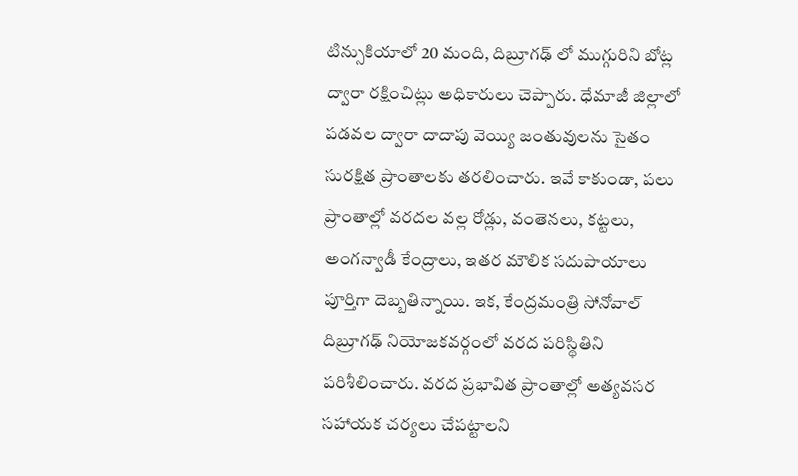టిన్సుకియాలో 20 మంది, దిబ్రూగఢ్ లో ముగ్గురిని బోట్ల ద్వారా రక్షించిట్లు అధికారులు చెప్పారు. ధేమాజీ జిల్లాలో పడవల ద్వారా దాదాపు వెయ్యి జంతువులను సైతం సురక్షిత ప్రాంతాలకు తరలించారు. ఇవే కాకుండా, పలు ప్రాంతాల్లో వరదల వల్ల రోడ్లు, వంతెనలు, కట్టలు, అంగన్వాడీ కేంద్రాలు, ఇతర మౌలిక సదుపాయాలు పూర్తిగా దెబ్బతిన్నాయి. ఇక, కేంద్రమంత్రి సోనోవాల్ దిబ్రూగఢ్ నియోజకవర్గంలో వరద పరిస్థితిని పరిశీలించారు. వరద ప్రభావిత ప్రాంతాల్లో అత్యవసర సహాయక చర్యలు చేపట్టాలని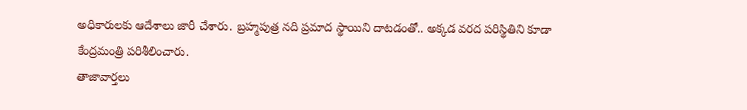అధికారులకు ఆదేశాలు జారీ చేశారు. బ్రహ్మపుత్ర నది ప్రమాద స్థాయిని దాటడంతో.. అక్కడ వరద పరిస్థితిని కూడా కేంద్రమంత్రి పరిశీలించారు.
తాజావార్తలు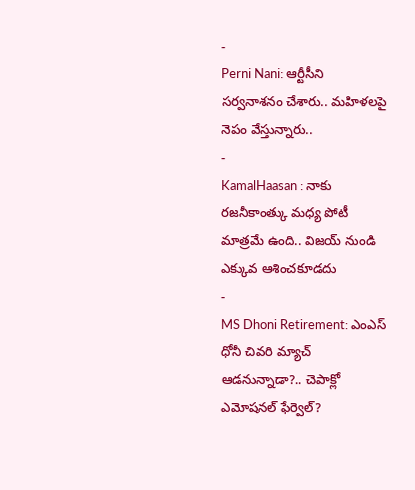-
Perni Nani: ఆర్టీసీని సర్వనాశనం చేశారు.. మహిళలపై నెపం వేస్తున్నారు..
-
KamalHaasan : నాకు రజనీకాంత్కు మధ్య పోటీ మాత్రమే ఉంది.. విజయ్ నుండి ఎక్కువ ఆశించకూడదు
-
MS Dhoni Retirement: ఎంఎస్ ధోనీ చివరి మ్యాచ్ ఆడనున్నాడా?.. చెపాక్లో ఎమోషనల్ ఫేర్వెల్?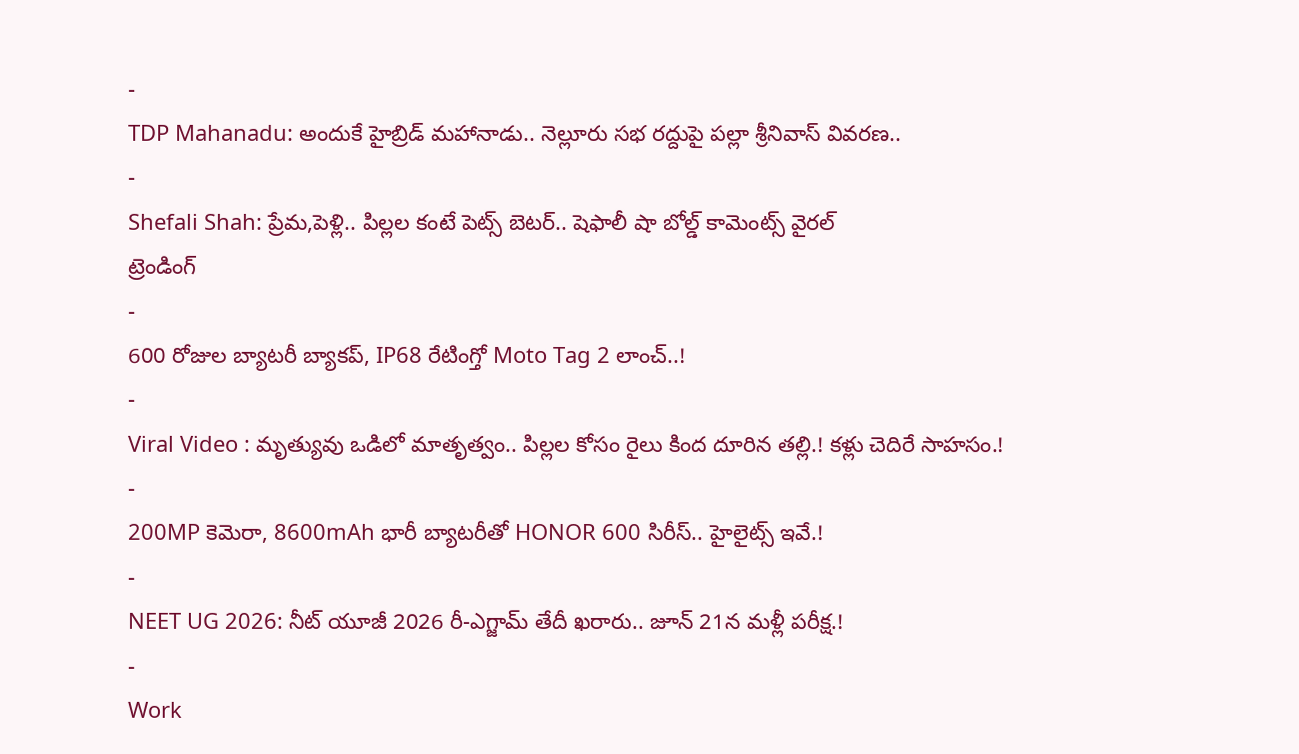-
TDP Mahanadu: అందుకే హైబ్రిడ్ మహానాడు.. నెల్లూరు సభ రద్దుపై పల్లా శ్రీనివాస్ వివరణ..
-
Shefali Shah: ప్రేమ,పెళ్లి.. పిల్లల కంటే పెట్స్ బెటర్.. షెఫాలీ షా బోల్డ్ కామెంట్స్ వైరల్
ట్రెండింగ్
-
600 రోజుల బ్యాటరీ బ్యాకప్, IP68 రేటింగ్తో Moto Tag 2 లాంచ్..!
-
Viral Video : మృత్యువు ఒడిలో మాతృత్వం.. పిల్లల కోసం రైలు కింద దూరిన తల్లి.! కళ్లు చెదిరే సాహసం.!
-
200MP కెమెరా, 8600mAh భారీ బ్యాటరీతో HONOR 600 సిరీస్.. హైలైట్స్ ఇవే.!
-
NEET UG 2026: నీట్ యూజీ 2026 రీ-ఎగ్జామ్ తేదీ ఖరారు.. జూన్ 21న మళ్లీ పరీక్ష.!
-
Work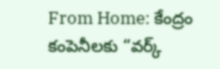From Home: కేంద్రం కంపెనీలకు “వర్క్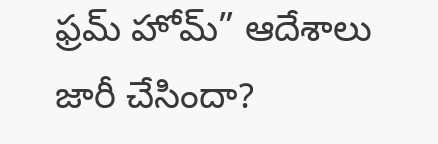ఫ్రమ్ హోమ్” ఆదేశాలు జారీ చేసిందా?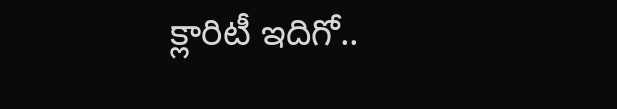క్లారిటీ ఇదిగో..